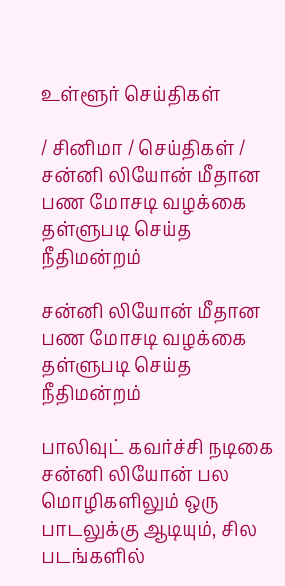உள்ளூர் செய்திகள்

/ சினிமா / செய்திகள் / சன்னி லியோன் மீதான பண மோசடி வழக்கை தள்ளுபடி செய்த நீதிமன்றம்

சன்னி லியோன் மீதான பண மோசடி வழக்கை தள்ளுபடி செய்த நீதிமன்றம்

பாலிவுட் கவர்ச்சி நடிகை சன்னி லியோன் பல மொழிகளிலும் ஒரு பாடலுக்கு ஆடியும், சில படங்களில்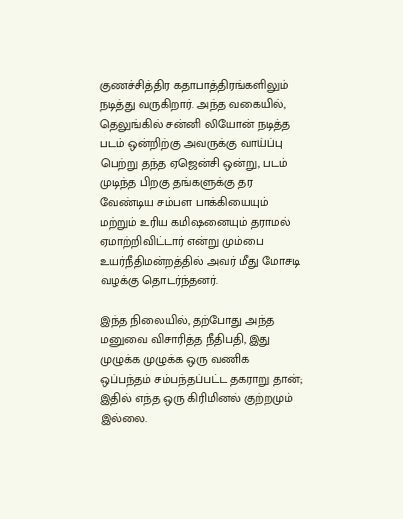குணச்சித்திர கதாபாத்திரங்களிலும் நடித்து வருகிறார். அந்த வகையில், தெலுங்கில் சன்னி லியோன் நடித்த படம் ஒன்றிற்கு அவருக்கு வாய்ப்பு பெற்று தந்த ஏஜென்சி ஒன்று, படம் முடிந்த பிறகு தங்களுக்கு தர வேண்டிய சம்பள பாக்கியையும் மற்றும் உரிய கமிஷனையும் தராமல் ஏமாற்றிவிட்டார் என்று மும்பை உயர்நீதிமன்றத்தில் அவர் மீது மோசடி வழக்கு தொடர்ந்தனர்.

இந்த நிலையில், தற்போது அந்த மனுவை விசாரித்த நீதிபதி, இது முழுக்க முழுக்க ஒரு வணிக ஒப்பந்தம் சம்பந்தப்பட்ட தகராறு தான்; இதில் எந்த ஒரு கிரிமினல் குற்றமும் இல்லை.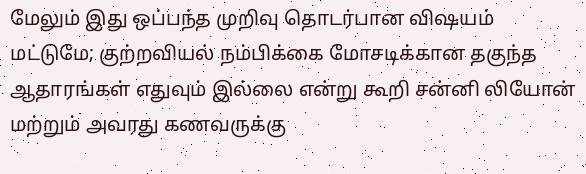மேலும் இது ஒப்பந்த முறிவு தொடர்பான விஷயம் மட்டுமே; குற்றவியல் நம்பிக்கை மோசடிக்கான தகுந்த ஆதாரங்கள் எதுவும் இல்லை என்று கூறி சன்னி லியோன் மற்றும் அவரது கணவருக்கு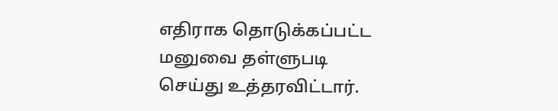எதிராக தொடுக்கப்பட்ட மனுவை தள்ளுபடி செய்து உத்தரவிட்டார்.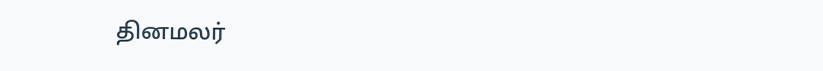தினமலர்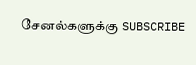சேனல்களுக்கு SUBSCRIBE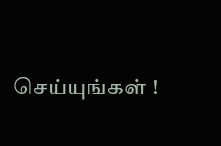செய்யுங்கள் !